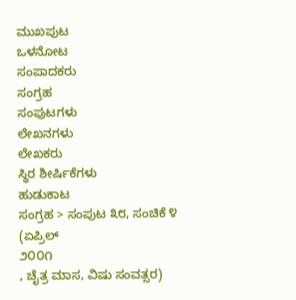ಮುಖಪುಟ
ಒಳನೋಟ
ಸಂಪಾದಕರು
ಸಂಗ್ರಹ
ಸಂಪುಟಗಳು
ಲೇಖನಗಳು
ಲೇಖಕರು
ಸ್ಥಿರ ಶೀರ್ಷಿಕೆಗಳು
ಹುಡುಕಾಟ
ಸಂಗ್ರಹ > ಸಂಪುಟ ೩೮, ಸಂಚಿಕೆ ೪
(ಏಪ್ರಿಲ್
೨೦೦೧
, ಚೈತ್ರ ಮಾಸ, ವಿಷು ಸಂವತ್ಸರ)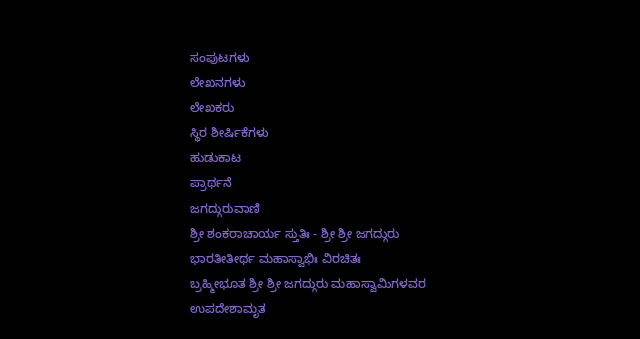ಸಂಪುಟಗಳು
ಲೇಖನಗಳು
ಲೇಖಕರು
ಸ್ಥಿರ ಶೀರ್ಷಿಕೆಗಳು
ಹುಡುಕಾಟ
ಪ್ರಾರ್ಥನೆ
ಜಗದ್ಗುರುವಾಣಿ
ಶ್ರೀ ಶಂಕರಾಚಾರ್ಯ ಸ್ತುತಿಃ - ಶ್ರೀ ಶ್ರೀ ಜಗದ್ಗುರು ಭಾರತೀತೀರ್ಥ ಮಹಾಸ್ವಾಭಿಃ ವಿರಚಿತಃ
ಬ್ರಹ್ಮೀಭೂತ ಶ್ರೀ ಶ್ರೀ ಜಗದ್ಗುರು ಮಹಾಸ್ವಾಮಿಗಳವರ ಉಪದೇಶಾಮೃತ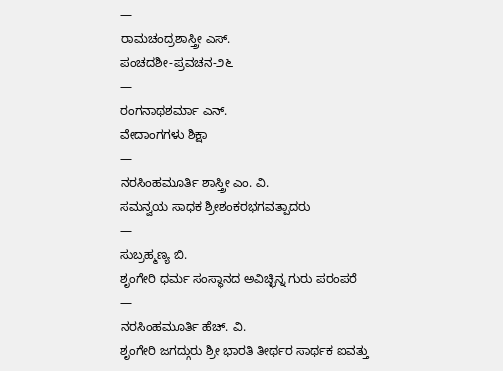—
ರಾಮಚಂದ್ರಶಾಸ್ತ್ರೀ ಎಸ್.
ಪಂಚದಶೀ-ಪ್ರವಚನ-೨೬
—
ರಂಗನಾಥಶರ್ಮಾ ಎನ್.
ವೇದಾಂಗಗಳು ಶಿಕ್ಷಾ
—
ನರಸಿಂಹಮೂರ್ತಿ ಶಾಸ್ತ್ರೀ ಎಂ. ವಿ.
ಸಮನ್ವಯ ಸಾಧಕ ಶ್ರೀಶಂಕರಭಗವತ್ಪಾದರು
—
ಸುಬ್ರಹ್ಮಣ್ಯ ಬಿ.
ಶೃಂಗೇರಿ ಧರ್ಮ ಸಂಸ್ಥಾನದ ಅವಿಚ್ಛಿನ್ನ ಗುರು ಪರಂಪರೆ
—
ನರಸಿಂಹಮೂರ್ತಿ ಹೆಚ್. ವಿ.
ಶೃಂಗೇರಿ ಜಗದ್ಗುರು ಶ್ರೀ ಭಾರತಿ ತೀರ್ಥರ ಸಾರ್ಥಕ ಐವತ್ತು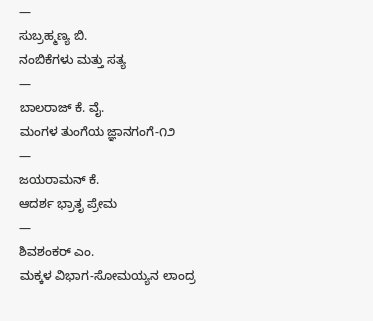—
ಸುಬ್ರಹ್ಮಣ್ಯ ಬಿ.
ನಂಬಿಕೆಗಳು ಮತ್ತು ಸತ್ಯ
—
ಬಾಲರಾಜ್ ಕೆ. ವೈ.
ಮಂಗಳ ತುಂಗೆಯ ಜ್ಞಾನಗಂಗೆ-೧೨
—
ಜಯರಾಮನ್ ಕೆ.
ಆದರ್ಶ ಭ್ರಾತೃ ಪ್ರೇಮ
—
ಶಿವಶಂಕರ್ ಎಂ.
ಮಕ್ಕಳ ವಿಭಾಗ-ಸೋಮಯ್ಯನ ಲಾಂದ್ರ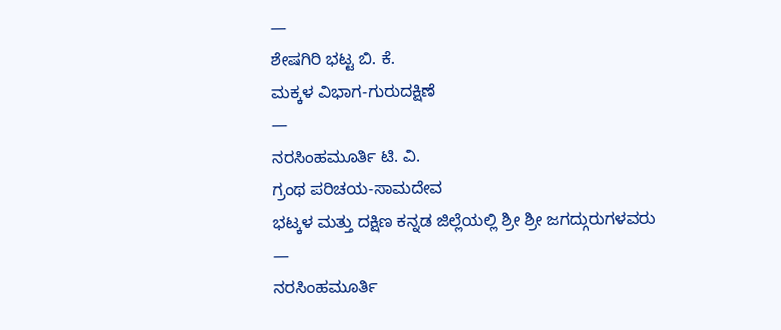—
ಶೇಷಗಿರಿ ಭಟ್ಟ ಬಿ. ಕೆ.
ಮಕ್ಕಳ ವಿಭಾಗ-ಗುರುದಕ್ಷಿಣೆ
—
ನರಸಿಂಹಮೂರ್ತಿ ಟಿ. ವಿ.
ಗ್ರಂಥ ಪರಿಚಯ-ಸಾಮದೇವ
ಭಟ್ಕಳ ಮತ್ತು ದಕ್ಷಿಣ ಕನ್ನಡ ಜಿಲ್ಲೆಯಲ್ಲಿ ಶ್ರೀ ಶ್ರೀ ಜಗದ್ಗುರುಗಳವರು
—
ನರಸಿಂಹಮೂರ್ತಿ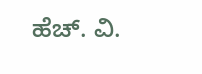ಹೆಚ್. ವಿ.